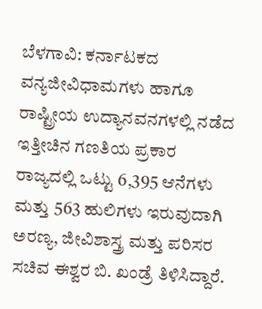ಬೆಳಗಾವಿ: ಕರ್ನಾಟಕದ ವನ್ಯಜೀವಿಧಾಮಗಳು ಹಾಗೂ ರಾಷ್ಟ್ರೀಯ ಉದ್ಯಾನವನಗಳಲ್ಲಿ ನಡೆದ ಇತ್ತೀಚಿನ ಗಣತಿಯ ಪ್ರಕಾರ ರಾಜ್ಯದಲ್ಲಿ ಒಟ್ಟು 6,395 ಆನೆಗಳು ಮತ್ತು 563 ಹುಲಿಗಳು ಇರುವುದಾಗಿ ಅರಣ್ಯ, ಜೀವಿಶಾಸ್ತ್ರ ಮತ್ತು ಪರಿಸರ ಸಚಿವ ಈಶ್ವರ ಬಿ. ಖಂಡ್ರೆ ತಿಳಿಸಿದ್ದಾರೆ.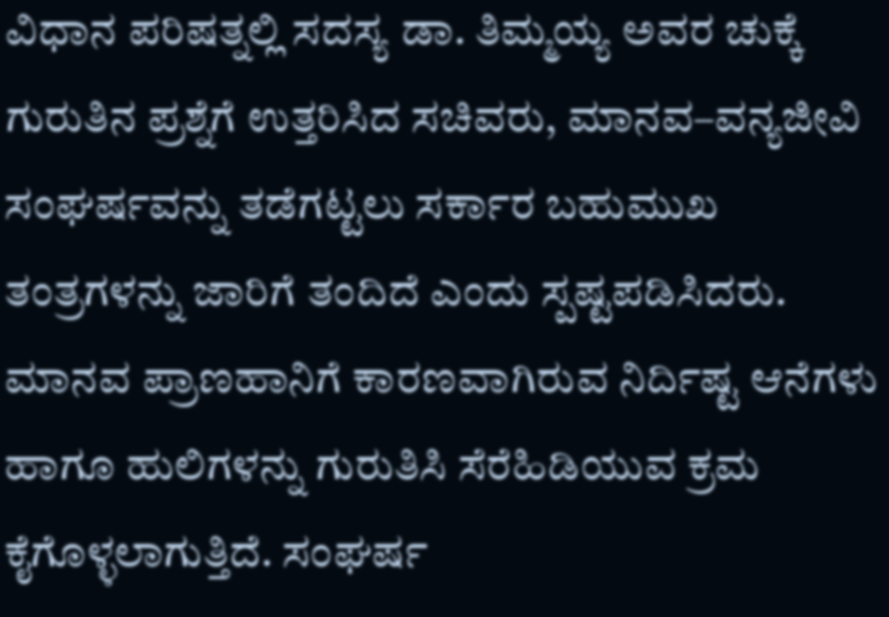ವಿಧಾನ ಪರಿಷತ್ನಲ್ಲಿ ಸದಸ್ಯ ಡಾ. ತಿಮ್ಮಯ್ಯ ಅವರ ಚುಕ್ಕೆ ಗುರುತಿನ ಪ್ರಶ್ನೆಗೆ ಉತ್ತರಿಸಿದ ಸಚಿವರು, ಮಾನವ–ವನ್ಯಜೀವಿ ಸಂಘರ್ಷವನ್ನು ತಡೆಗಟ್ಟಲು ಸರ್ಕಾರ ಬಹುಮುಖ ತಂತ್ರಗಳನ್ನು ಜಾರಿಗೆ ತಂದಿದೆ ಎಂದು ಸ್ಪಷ್ಟಪಡಿಸಿದರು.
ಮಾನವ ಪ್ರಾಣಹಾನಿಗೆ ಕಾರಣವಾಗಿರುವ ನಿರ್ದಿಷ್ಟ ಆನೆಗಳು ಹಾಗೂ ಹುಲಿಗಳನ್ನು ಗುರುತಿಸಿ ಸೆರೆಹಿಡಿಯುವ ಕ್ರಮ ಕೈಗೊಳ್ಳಲಾಗುತ್ತಿದೆ. ಸಂಘರ್ಷ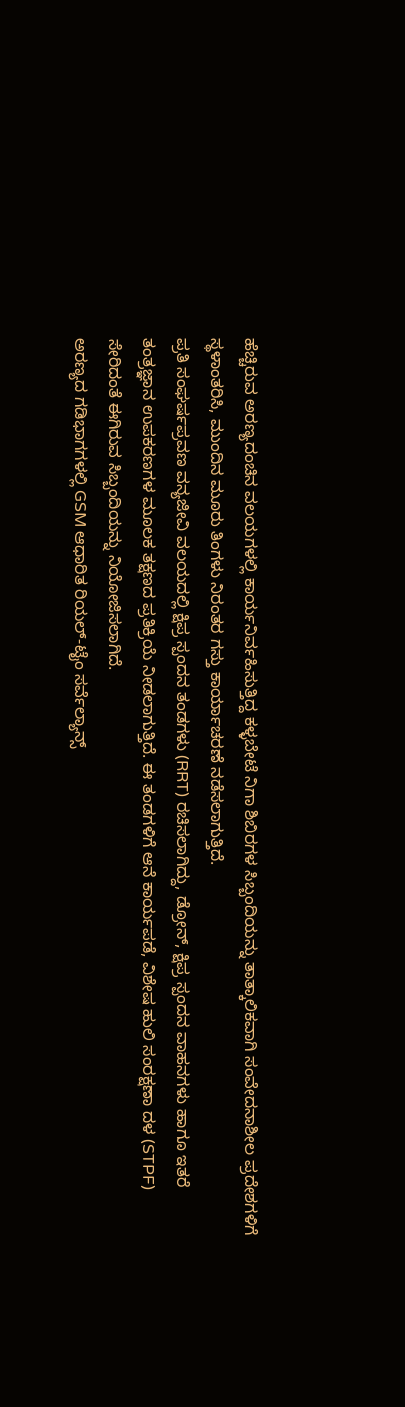ಹೆಚ್ಚಿರುವ ಅರಣ್ಯದಂಚಿನ ವಲಯಗಳಲ್ಲಿ ಕಾರ್ಯನಿರ್ವಹಿಸುತ್ತಿದ್ದ ಕಳ್ಳಬೇಟೆ ನಿಗಾ ಶಿಬಿರಗಳ ಸಿಬ್ಬಂದಿಯನ್ನು ತಾತ್ಕಾಲಿಕವಾಗಿ ಸಂವೇದನಾಶೀಲ ಪ್ರದೇಶಗಳಿಗೆ ಸ್ಥಳಾಂತರಿಸಿ, ಮುಂದಿನ ಮೂರು ತಿಂಗಳು ನಿರಂತರ ಗಸ್ತು ಕಾರ್ಯಾಚರಣೆ ನಡೆಸಲಾಗುತ್ತಿದೆ.
ಪ್ರತಿ ಸಂಘರ್ಷಪ್ರವಣ ವನ್ಯಜೀವಿ ವಲಯದಲ್ಲಿ ಕ್ಷಿಪ್ರ ಸ್ಪಂದನ ತಂಡಗಳು (RRT) ರಚಿಸಲಾಗಿದ್ದು, ಡ್ರೋನ್, ಕ್ಷಿಪ್ರ ಸ್ಪಂದನ ವಾಹನಗಳು ಹಾಗೂ ಇತರೆ ತಂತ್ರಜ್ಞಾನ ಉಪಕರಣಗಳ ಮೂಲಕ ತಕ್ಷಣದ ಪ್ರತಿಕ್ರಿಯೆ ನೀಡಲಾಗುತ್ತಿದೆ. ಈ ತಂಡಗಳಿಗೆ ಆನೆ ಕಾರ್ಯಪಡೆ, ವಿಶೇಷ ಹುಲಿ ಸಂರಕ್ಷಣಾ ದಳ (STPF) ಸೇರಿದಂತೆ ಈಗಿರುವ ಸಿಬ್ಬಂದಿಯನ್ನು ನಿಯೋಜಿಸಲಾಗಿದೆ.
ಅರಣ್ಯದ ಗಡಿಭಾಗಗಳಲ್ಲಿ GSM ಆಧಾರಿತ ರಿಯಲ್-ಟೈಂ ಸರ್ವೆಲ್ಯಾನ್ಸ್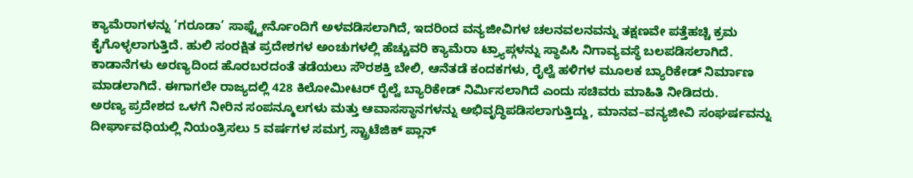ಕ್ಯಾಮೆರಾಗಳನ್ನು ‘ಗರೂಡಾ’ ಸಾಫ್ಟ್ವೇರ್ನೊಂದಿಗೆ ಅಳವಡಿಸಲಾಗಿದೆ, ಇದರಿಂದ ವನ್ಯಜೀವಿಗಳ ಚಲನವಲನವನ್ನು ತಕ್ಷಣವೇ ಪತ್ತೆಹಚ್ಚಿ ಕ್ರಮ ಕೈಗೊಳ್ಳಲಾಗುತ್ತಿದೆ. ಹುಲಿ ಸಂರಕ್ಷಿತ ಪ್ರದೇಶಗಳ ಅಂಚುಗಳಲ್ಲಿ ಹೆಚ್ಚುವರಿ ಕ್ಯಾಮೆರಾ ಟ್ರ್ಯಾಪ್ಗಳನ್ನು ಸ್ಥಾಪಿಸಿ ನಿಗಾವ್ಯವಸ್ಥೆ ಬಲಪಡಿಸಲಾಗಿದೆ.
ಕಾಡಾನೆಗಳು ಅರಣ್ಯದಿಂದ ಹೊರಬರದಂತೆ ತಡೆಯಲು ಸೌರಶಕ್ತಿ ಬೇಲಿ, ಆನೆತಡೆ ಕಂದಕಗಳು, ರೈಲ್ವೆ ಹಳಿಗಳ ಮೂಲಕ ಬ್ಯಾರಿಕೇಡ್ ನಿರ್ಮಾಣ ಮಾಡಲಾಗಿದೆ. ಈಗಾಗಲೇ ರಾಜ್ಯದಲ್ಲಿ 428 ಕಿಲೋಮೀಟರ್ ರೈಲ್ವೆ ಬ್ಯಾರಿಕೇಡ್ ನಿರ್ಮಿಸಲಾಗಿದೆ ಎಂದು ಸಚಿವರು ಮಾಹಿತಿ ನೀಡಿದರು.
ಅರಣ್ಯ ಪ್ರದೇಶದ ಒಳಗೆ ನೀರಿನ ಸಂಪನ್ಮೂಲಗಳು ಮತ್ತು ಆವಾಸಸ್ಥಾನಗಳನ್ನು ಅಭಿವೃದ್ಧಿಪಡಿಸಲಾಗುತ್ತಿದ್ದು, ಮಾನವ–ವನ್ಯಜೀವಿ ಸಂಘರ್ಷವನ್ನು ದೀರ್ಘಾವಧಿಯಲ್ಲಿ ನಿಯಂತ್ರಿಸಲು 5 ವರ್ಷಗಳ ಸಮಗ್ರ ಸ್ಟ್ರಾಟೆಜಿಕ್ ಪ್ಲಾನ್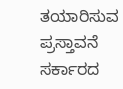ತಯಾರಿಸುವ ಪ್ರಸ್ತಾವನೆ ಸರ್ಕಾರದ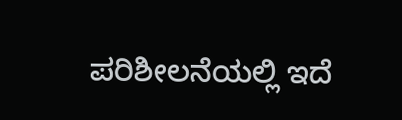ಪರಿಶೀಲನೆಯಲ್ಲಿ ಇದೆ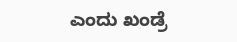ಎಂದು ಖಂಡ್ರೆ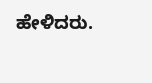ಹೇಳಿದರು.